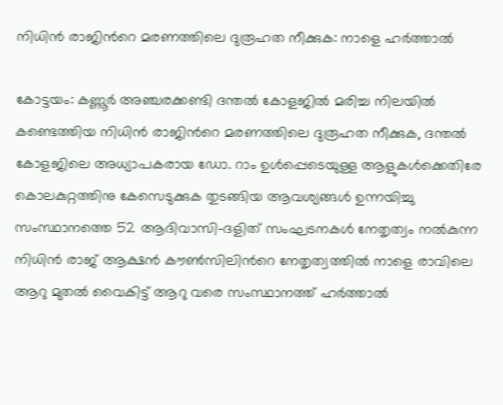നിധിന്‍ രാജിന്‍റെ മരണത്തിലെ ദുരൂഹത നീക്കുക: നാളെ ഹര്‍ത്താല്‍

കോട്ടയം: കണ്ണൂര്‍ അഞ്ചരക്കണ്ടി ദന്തല്‍ കോളജില്‍ മരിച്ച നിലയില്‍ കണ്ടെത്തിയ നിധിന്‍ രാജിന്‍റെ മരണത്തിലെ ദുരൂഹത നീക്കുക, ദന്തല്‍ കോളജിലെ അധ്യാപകരായ ഡോ. റാം ഉള്‍പ്പെടെയുള്ള ആളുകള്‍ക്കെതിരേ കൊലകുറ്റത്തിനു കേസെടുക്കുക തുടങ്ങിയ ആവശ്യങ്ങള്‍ ഉന്നയിച്ചു സംസ്ഥാനത്തെ 52 ആദിവാസി-ദളിത് സംഘടനകള്‍ നേതൃത്വം നല്‍കുന്ന നിധിന്‍ രാജ് ആക്ഷന്‍ കൗണ്‍സിലിന്‍റെ നേതൃത്വത്തില്‍ നാളെ രാവിലെ ആറു മുതല്‍ വൈകിട്ട് ആറു വരെ സംസ്ഥാനത്ത് ഹര്‍ത്താല്‍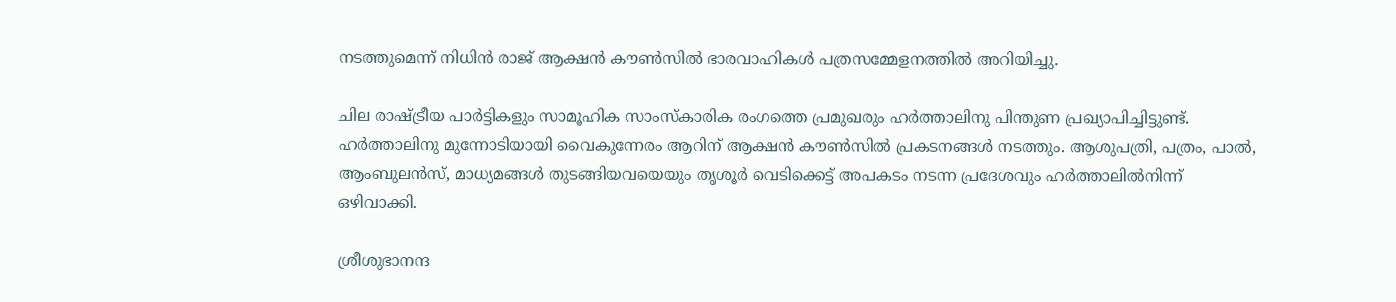നടത്തുമെന്ന് നിധിന്‍ രാജ് ആക്ഷന്‍ കൗണ്‍സില്‍ ഭാരവാഹികള്‍ പത്രസമ്മേളനത്തില്‍ അറിയിച്ചു.

ചില രാഷ്ട്രീയ പാര്‍ട്ടികളും സാമൂഹിക സാംസ്കാരിക രംഗത്തെ പ്രമുഖരും ഹര്‍ത്താലിനു പിന്തുണ പ്രഖ്യാപിച്ചിട്ടുണ്ട്. ഹര്‍ത്താലിനു മുന്നോടിയായി വൈകുന്നേരം ആറിന് ആക്ഷന്‍ കൗണ്‍സില്‍ പ്രകടനങ്ങള്‍ നടത്തും. ആശുപത്രി, പത്രം, പാല്‍, ആംബുലന്‍സ്, മാധ്യമങ്ങള്‍ തുടങ്ങിയവയെയും തൃശൂര്‍ വെടിക്കെട്ട് അപകടം നടന്ന പ്രദേശവും ഹര്‍ത്താലില്‍നിന്ന് ഒഴിവാക്കി.

ശ്രീശുഭാനന്ദ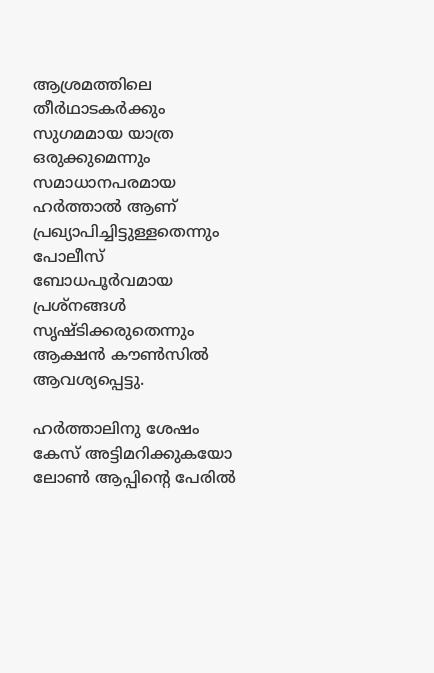ആശ്രമത്തിലെ തീര്‍ഥാടകര്‍ക്കും സുഗമമായ യാത്ര ഒരുക്കുമെന്നും സമാധാനപരമായ ഹര്‍ത്താല്‍ ആണ് പ്രഖ്യാപിച്ചിട്ടുള്ളതെന്നും പോലീസ് ബോധപൂര്‍വമായ പ്രശ്നങ്ങള്‍ സൃഷ്ടിക്കരുതെന്നും ആക്ഷന്‍ കൗണ്‍സില്‍ ആവശ്യപ്പെട്ടു.

ഹര്‍ത്താലിനു ശേഷം കേസ് അട്ടിമറിക്കുകയോ ലോണ്‍ ആപ്പിന്‍റെ പേരില്‍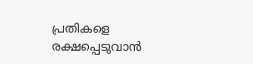പ്രതികളെ രക്ഷപ്പെടുവാന്‍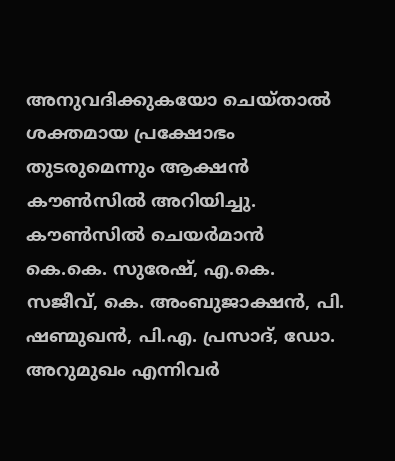അനുവദിക്കുകയോ ചെയ്താല്‍ ശക്തമായ പ്രക്ഷോഭം തുടരുമെന്നും ആക്ഷന്‍ കൗണ്‍സില്‍ അറിയിച്ചു. കൗണ്‍സില്‍ ചെയര്‍മാന്‍ കെ.കെ. സുരേഷ്, എ.കെ. സജീവ്, കെ. അംബുജാക്ഷന്‍, പി. ഷണ്മുഖന്‍, പി.എ. പ്രസാദ്, ഡോ. അറുമുഖം എന്നിവര്‍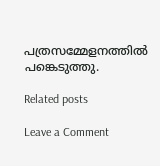പത്രസമ്മേളനത്തില്‍ പങ്കെടുത്തു.

Related posts

Leave a Comment